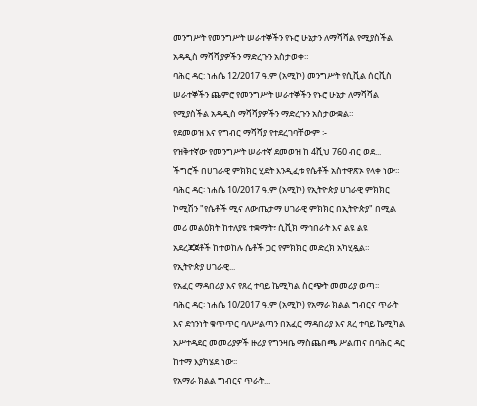መንግሥት የመንግሥት ሠራተኞችን የኑሮ ሁኔታን ለማሻሻል የሚያስችል አዳዲስ ማሻሻያዎችን ማድረጉን አስታወቀ።
ባሕር ዳር: ነሐሴ 12/2017 ዓ.ም (አሚኮ) መንግሥት የሲቪል ሰርቪስ ሠራተኞችን ጨምሮ የመንግሥት ሠራተኞችን የኑሮ ሁኔታ ለማሻሻል የሚያስችል አዳዲስ ማሻሻያዎችን ማድረጉን አስታውቋል።
የደመወዝ እና የግብር ማሻሻያ የተደረገባቸውም ፡-
የዝቅተኛው የመንግሥት ሠራተኛ ደመወዝ ከ 4ሺህ 760 ብር ወደ...
ችግሮች በሀገራዊ ምክክር ሂደት እንዲፈቱ የሴቶች አስተዋጽኦ የላቀ ነው።
ባሕር ዳር፡ ነሐሴ 10/2017 ዓ.ም (አሚኮ) የኢትዮጵያ ሀገራዊ ምክክር ኮሚሽን "የሴቶች ሚና ለውጤታማ ሀገራዊ ምክክር በኢትዮጵያ" በሚል መሪ መልዕክት ከተለያዩ ተቋማት፣ ሲቪክ ማኅበራት እና ልዩ ልዩ አደረጃጀቶች ከተወከሉ ሴቶች ጋር የምክክር መድረክ አካሂዷል።
የኢትዮጵያ ሀገራዊ...
የአፈር ማዳበሪያ እና የጸረ ተባይ ኬሚካል ስርጭት መመሪያ ወጣ፡፡
ባሕር ዳር፡ ነሐሴ 10/2017 ዓ.ም (አሚኮ) የአማራ ክልል ግብርና ጥራት እና ደኅንነት ቁጥጥር ባለሥልጣን በአፈር ማዳበሪያ እና ጸረ ተባይ ኬሚካል አሥተዳደር መመሪያዎች ዙሪያ የግንዛቤ ማስጨበጫ ሥልጠና በባሕር ዳር ከተማ እያካሄደ ነው፡፡
የአማራ ክልል ግብርና ጥራት...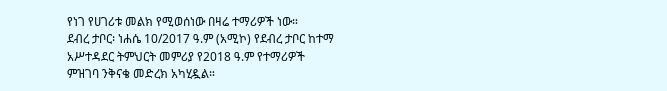የነገ የሀገሪቱ መልክ የሚወሰነው በዛሬ ተማሪዎች ነው።
ደብረ ታቦር፡ ነሐሴ 10/2017 ዓ.ም (አሚኮ) የደብረ ታቦር ከተማ አሥተዳደር ትምህርት መምሪያ የ2018 ዓ.ም የተማሪዎች ምዝገባ ንቅናቄ መድረክ አካሂዷል።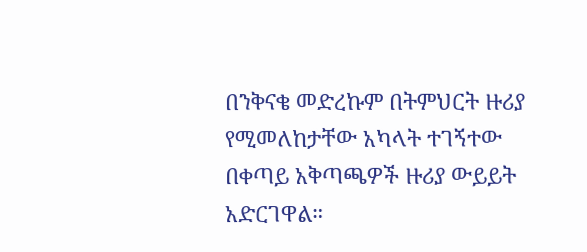በንቅናቄ መድረኩም በትምህርት ዙሪያ የሚመለከታቸው አካላት ተገኝተው በቀጣይ አቅጣጫዎች ዙሪያ ውይይት አድርገዋል።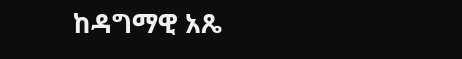ከዳግማዊ አጼ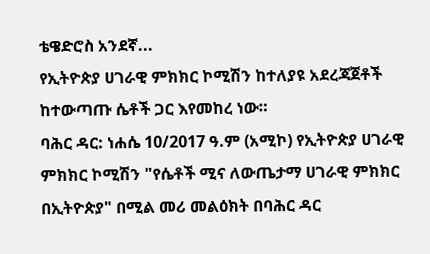ቴዌድሮስ አንደኛ...
የኢትዮጵያ ሀገራዊ ምክክር ኮሚሽን ከተለያዩ አደረጃጀቶች ከተውጣጡ ሴቶች ጋር እየመከረ ነው።
ባሕር ዳር: ነሐሴ 10/2017 ዓ.ም (አሚኮ) የኢትዮጵያ ሀገራዊ ምክክር ኮሚሽን "የሴቶች ሚና ለውጤታማ ሀገራዊ ምክክር በኢትዮጵያ" በሚል መሪ መልዕክት በባሕር ዳር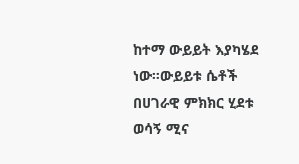ከተማ ውይይት እያካሄደ ነው።ውይይቱ ሴቶች በሀገራዊ ምክክር ሂደቱ ወሳኝ ሚና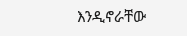እንዲኖራቸው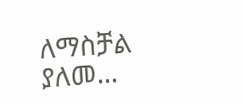ለማስቻል ያለመ...